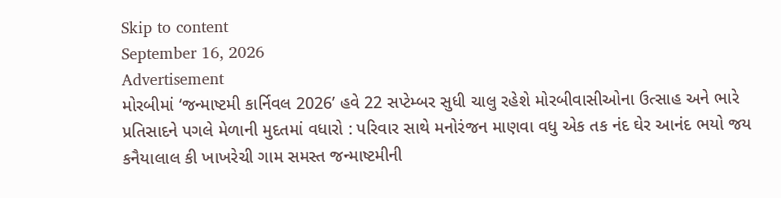Skip to content
September 16, 2026
Advertisement
મોરબીમાં ‘જન્માષ્ટમી કાર્નિવલ 2026’ હવે 22 સપ્ટેમ્બર સુધી ચાલુ રહેશે મોરબીવાસીઓના ઉત્સાહ અને ભારે પ્રતિસાદને પગલે મેળાની મુદતમાં વધારો : પરિવાર સાથે મનોરંજન માણવા વધુ એક તક નંદ ઘેર આનંદ ભયો જય કનૈયાલાલ કી ખાખરેચી ગામ સમસ્ત જન્માષ્ટમીની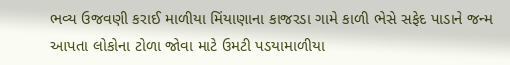ભવ્ય ઉજવણી કરાઈ માળીયા મિંયાણાના કાજરડા ગામે કાળી ભેસે સફેદ પાડાને જન્મ આપતા લોકોના ટોળા જોવા માટે ઉમટી પડયામાળીયા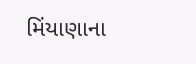મિંયાણાના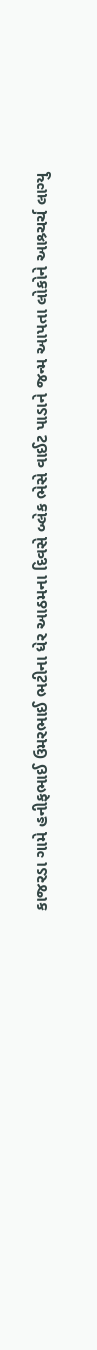કાજરડા ગામે હનીફભાઈ ઉમરભાઈ ભટીના ધેર આઠમના દિવસે બ્લેક ભેસે વાઈટ પાડાને જન્મ આપતા લોકોને આશ્ર્ચર્ચ લાગ્યુ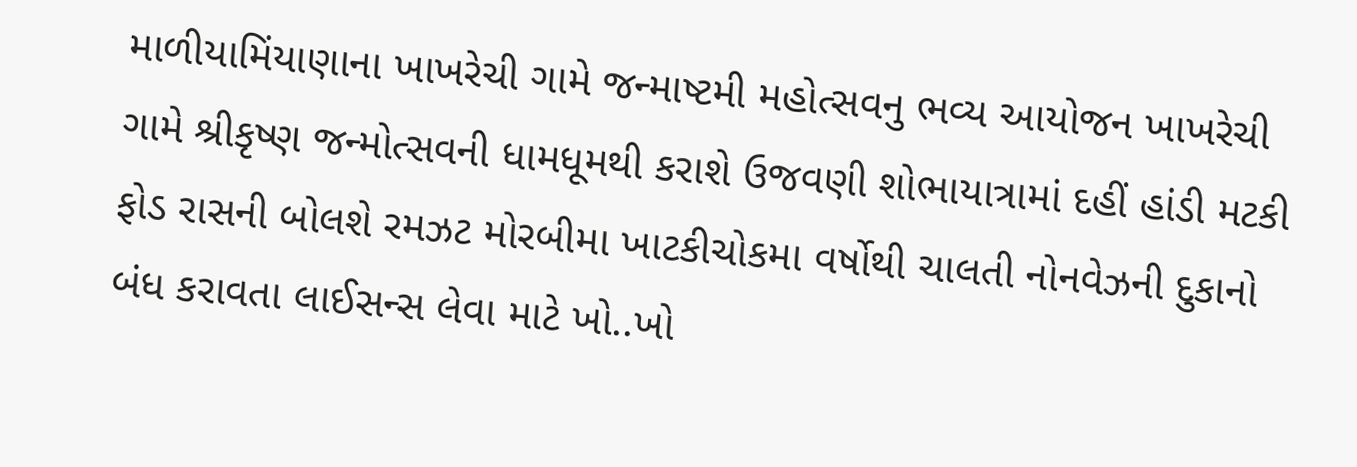માળીયામિંયાણાના ખાખરેચી ગામે જન્માષ્ટમી મહોત્સવનુ ભવ્ય આયોજન ખાખરેચી ગામે શ્રીકૃષ્ણ જન્મોત્સવની ધામધૂમથી કરાશે ઉજવણી શોભાયાત્રામાં દહીં હાંડી મટકી ફોડ રાસની બોલશે રમઝટ મોરબીમા ખાટકીચોકમા વર્ષોથી ચાલતી નોનવેઝની દુકાનો બંધ કરાવતા લાઈસન્સ લેવા માટે ખો..ખો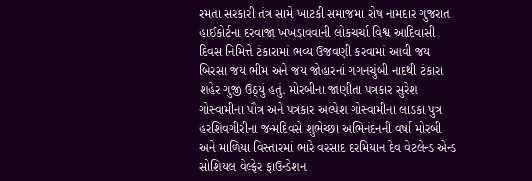રમતા સરકારી તંત્ર સામે ખાટકી સમાજમા રોષ નામદાર ગુજરાત હાઈકોર્ટના દરવાજા ખખડાવવાની લોકચર્ચા વિશ્વ આદિવાસી દિવસ નિમિત્તે ટંકારામાં ભવ્ય ઉજવણી કરવામાં આવી જય બિરસા જય ભીમ અને જય જોહારનાં ગગનચુંબી નાદથી ટંકારા શહેર ગુજી ઉઠ્યું હતું. મોરબીના જાણીતા પત્રકાર સુરેશ ગોસ્વામીના પૌત્ર અને પત્રકાર અલ્પેશ ગોસ્વામીના લાડકા પુત્ર હરશિવગીરીના જન્મદિવસે શુભેચ્છા અભિનંદનની વર્ષા મોરબી અને માળિયા વિસ્તારમાં ભારે વરસાદ દરમિયાન દેવ વેટલેન્ડ એન્ડ સોશિયલ વેલ્ફેર ફાઉન્ડેશન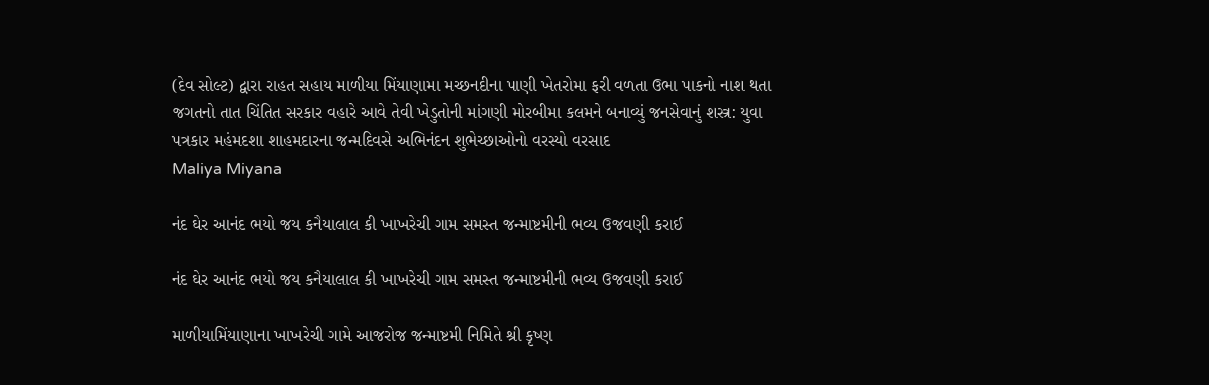(દેવ સોલ્ટ) દ્વારા રાહત સહાય માળીયા મિંયાણામા મચ્છનદીના પાણી ખેતરોમા ફરી વળતા ઉભા પાકનો નાશ થતા જગતનો તાત ચિંતિત સરકાર વહારે આવે તેવી ખેડુતોની માંગણી મોરબીમા કલમને બનાવ્યું જનસેવાનું શસ્ત્ર: યુવા પત્રકાર મહંમદશા શાહમદારના જન્મદિવસે અભિનંદન શુભેચ્છાઓનો વરસ્યો વરસાદ
Maliya Miyana

નંદ ઘેર આનંદ ભયો જય કનૈયાલાલ કી ખાખરેચી ગામ સમસ્ત જન્માષ્ટમીની ભવ્ય ઉજવણી કરાઈ

નંદ ઘેર આનંદ ભયો જય કનૈયાલાલ કી ખાખરેચી ગામ સમસ્ત જન્માષ્ટમીની ભવ્ય ઉજવણી કરાઈ

માળીયામિંયાણાના ખાખરેચી ગામે આજરોજ જન્માષ્ટમી નિમિતે શ્રી કૃષ્ણ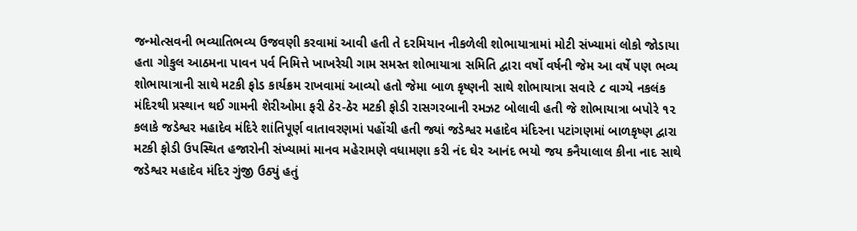જન્મોત્સવની ભવ્યાતિભવ્ય ઉજવણી કરવામાં આવી હતી તે દરમિયાન નીકળેલી શોભાયાત્રામાં મોટી સંખ્યામાં લોકો જોડાયા હતા ગોકુલ આઠમના પાવન પર્વ નિમિત્તે ખાખરેચી ગામ સમસ્ત શોભાયાત્રા સમિતિ દ્વારા વર્ષો વર્ષની જેમ આ વર્ષે ૫ણ ભવ્ય શોભાયાત્રાની સાથે મટકી ફોડ કાર્યક્રમ રાખવામાં આવ્યો હતો જેમા બાળ કૃષ્ણની સાથે શોભાયાત્રા સવારે ૮ વાગ્યે નકલંક મંદિરથી પ્રસ્થાન થઈ ગામની શેરીઓમા ફરી ઠેર-ઠેર મટકી ફોડી રાસગરબાની રમઝટ બોલાવી હતી જે શોભાયાત્રા બપોરે ૧૨ કલાકે જડેશ્વર મહાદેવ મંદિરે શાંતિપૂર્ણ વાતાવરણમાં પહોંચી હતી જ્યાં જડેશ્વર મહાદેવ મંદિરના પટાંગણમાં બાળકૃષ્ણ દ્વારા મટકી ફોડી ઉપસ્થિત હજારોની સંખ્યામાં માનવ મહેરામણે વધામણા કરી નંદ ઘેર આનંદ ભયો જય કનૈયાલાલ કીના નાદ સાથે જડેશ્વર મહાદેવ મંદિર ગુંજી ઉઠ્યું હતું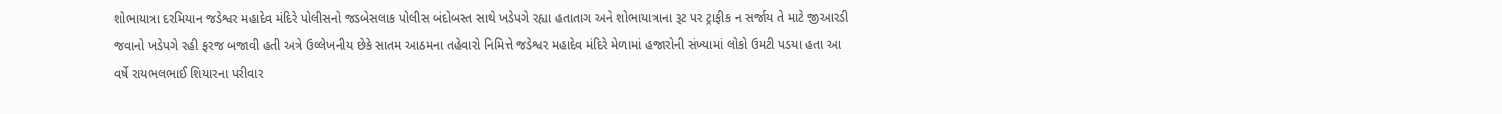શોભાયાત્રા દરમિયાન જડેશ્વર મહાદેવ મંદિરે પોલીસનો જડબેસલાક પોલીસ બંદોબસ્ત સાથે ખડેપગે રહ્યા હતાતાગ અને શોભાયાત્રાના રૂટ પર ટ્રાફીક ન સર્જાય તે માટે જીઆરડી જવાનો ખડેપગે રહી ફરજ બજાવી હતી અત્રે ઉલ્લેખનીય છેકે સાતમ આઠમના તહેવારો નિમિત્તે જડેશ્વર મહાદેવ મંદિરે મેળામાં હજારોની સંખ્યામાં લોકો ઉમટી પડયા હતા આ વર્ષે રાયભલભાઈ શિયારના પરીવાર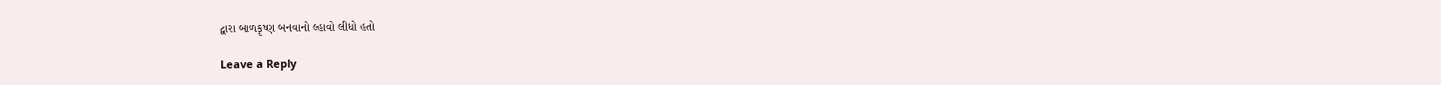દ્વારા બાળકૃષ્ણ બનવાનો લ્હાવો લીધો હતો

Leave a Reply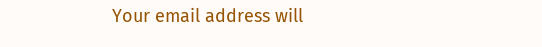Your email address will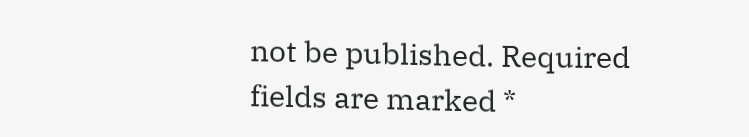not be published. Required fields are marked *